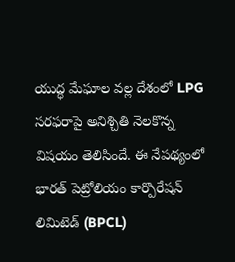యుద్ధ మేఘాల వల్ల దేశంలో LPG సరఫరాపై అనిశ్చితి నెలకొన్న విషయం తెలిసిందే. ఈ నేపథ్యంలో భారత్ పెట్రోలియం కార్పొరేషన్ లిమిటెడ్ (BPCL)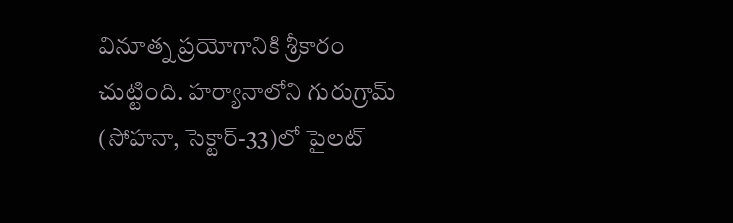వినూత్న ప్రయోగానికి శ్రీకారం చుట్టింది. హర్యానాలోని గురుగ్రామ్ (సోహనా, సెక్టార్-33)లో పైలట్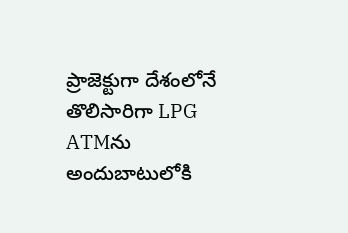ప్రాజెక్టుగా దేశంలోనే తొలిసారిగా LPG ATMను అందుబాటులోకి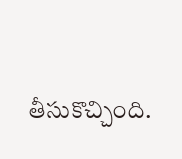తీసుకొచ్చింది.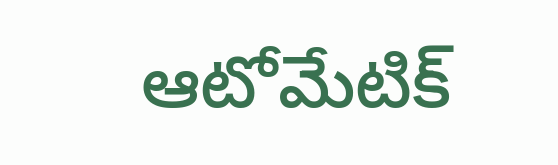ఆటోమేటిక్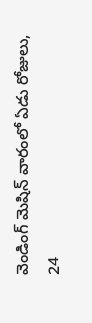వెండింగ్ మెషిన్ వారంలో ఏడు రోజులు, 24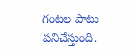గంటల పాటు పనిచేస్తుంది.